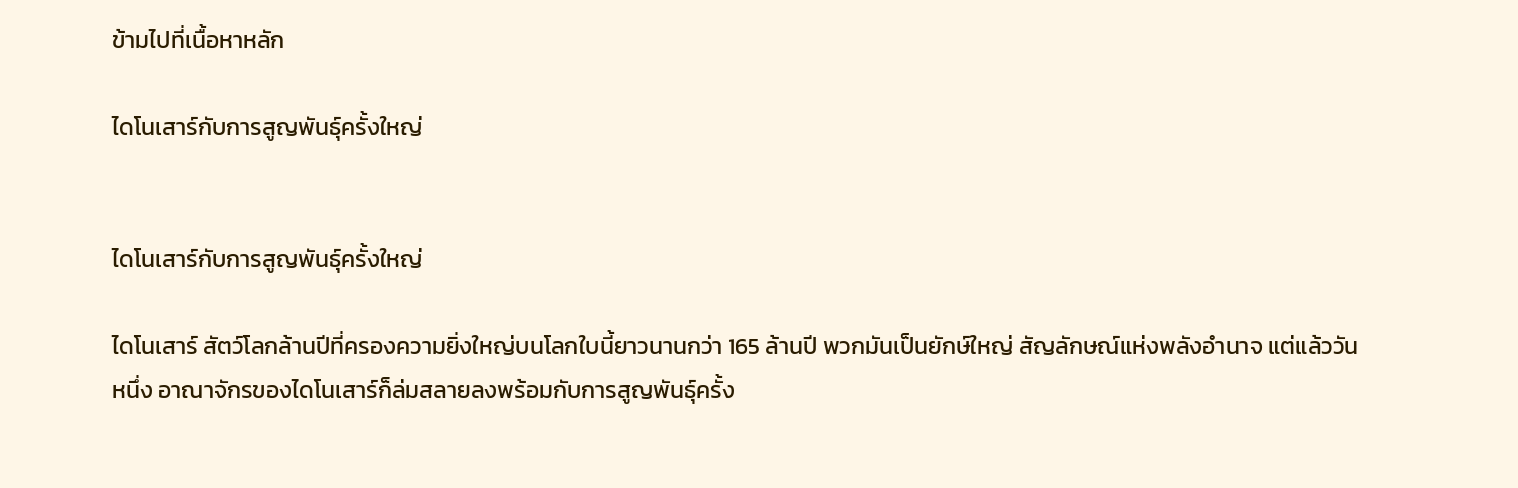ข้ามไปที่เนื้อหาหลัก

ไดโนเสาร์กับการสูญพันธุ์ครั้งใหญ่


ไดโนเสาร์กับการสูญพันธุ์ครั้งใหญ่

ไดโนเสาร์ สัตว์โลกล้านปีที่ครองความยิ่งใหญ่บนโลกใบนี้ยาวนานกว่า 165 ล้านปี พวกมันเป็นยักษ์ใหญ่ สัญลักษณ์แห่งพลังอำนาจ แต่แล้ววันหนึ่ง อาณาจักรของไดโนเสาร์ก็ล่มสลายลงพร้อมกับการสูญพันธุ์ครั้ง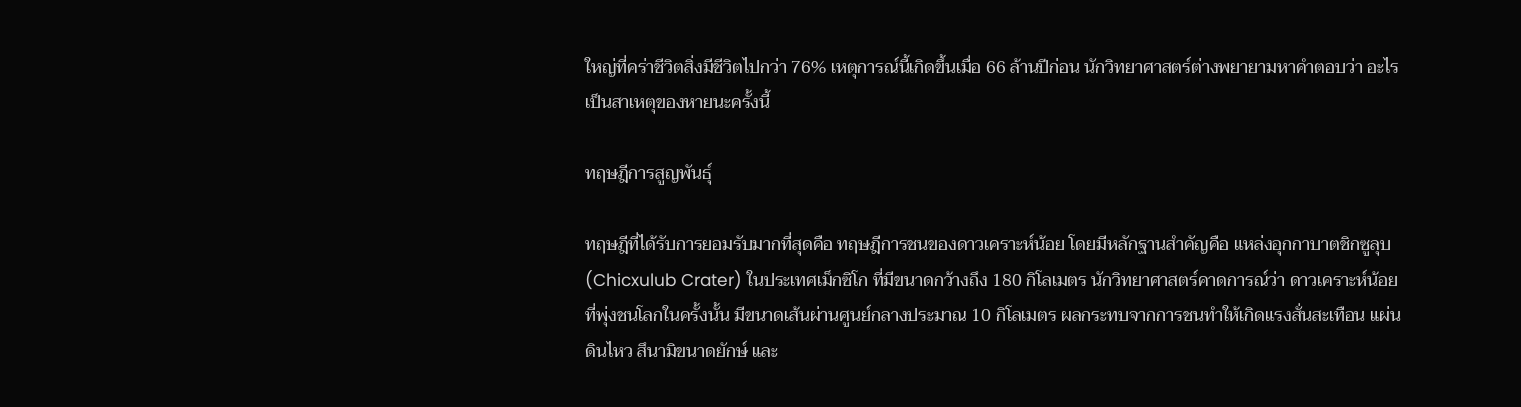ใหญ่ที่คร่าชีวิตสิ่งมีชีวิตไปกว่า 76% เหตุการณ์นี้เกิดขึ้นเมื่อ 66 ล้านปีก่อน นักวิทยาศาสตร์ต่างพยายามหาคำตอบว่า อะไรเป็นสาเหตุของหายนะครั้งนี้

ทฤษฎีการสูญพันธุ์

ทฤษฎีที่ได้รับการยอมรับมากที่สุดคือ ทฤษฎีการชนของดาวเคราะห์น้อย โดยมีหลักฐานสำคัญคือ แหล่งอุกกาบาตชิกซูลุบ (Chicxulub Crater) ในประเทศเม็กซิโก ที่มีขนาดกว้างถึง 180 กิโลเมตร นักวิทยาศาสตร์คาดการณ์ว่า ดาวเคราะห์น้อยที่พุ่งชนโลกในครั้งนั้น มีขนาดเส้นผ่านศูนย์กลางประมาณ 10 กิโลเมตร ผลกระทบจากการชนทำให้เกิดแรงสั่นสะเทือน แผ่นดินไหว สึนามิขนาดยักษ์ และ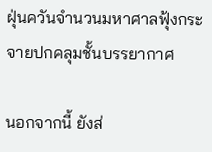ฝุ่นควันจำนวนมหาศาลฟุ้งกระจายปกคลุมชั้นบรรยากาศ

นอกจากนี้ ยังส่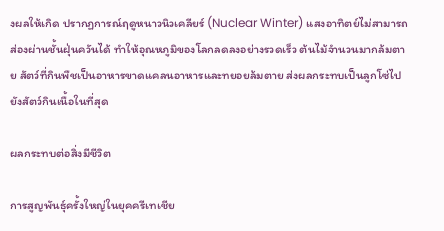งผลให้เกิด ปรากฏการณ์ฤดูหนาวนิวเคลียร์ (Nuclear Winter) แสงอาทิตย์ไม่สามารถส่องผ่านชั้นฝุ่นควันได้ ทำให้อุณหภูมิของโลกลดลงอย่างรวดเร็ว ต้นไม้จำนวนมากล้มตาย สัตว์ที่กินพืชเป็นอาหารขาดแคลนอาหารและทยอยล้มตาย ส่งผลกระทบเป็นลูกโซ่ไปยังสัตว์กินเนื้อในที่สุด

ผลกระทบต่อสิ่งมีชีวิต

การสูญพันธุ์ครั้งใหญ่ในยุคครีเทเชีย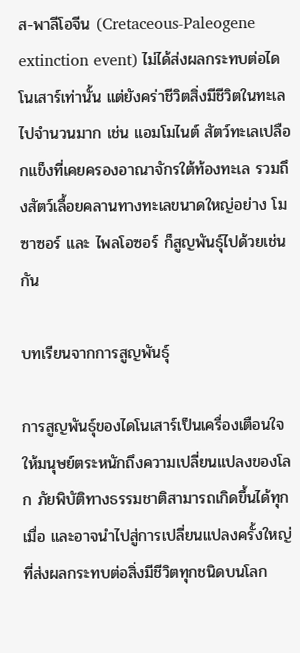ส-พาลีโอจีน (Cretaceous-Paleogene extinction event) ไม่ได้ส่งผลกระทบต่อไดโนเสาร์เท่านั้น แต่ยังคร่าชีวิตสิ่งมีชีวิตในทะเลไปจำนวนมาก เช่น แอมโมไนต์ สัตว์ทะเลเปลือกแข็งที่เคยครองอาณาจักรใต้ท้องทะเล รวมถึงสัตว์เลื้อยคลานทางทะเลขนาดใหญ่อย่าง โมซาซอร์ และ ไพลโอซอร์ ก็สูญพันธุ์ไปด้วยเช่นกัน

บทเรียนจากการสูญพันธุ์

การสูญพันธุ์ของไดโนเสาร์เป็นเครื่องเตือนใจให้มนุษย์ตระหนักถึงความเปลี่ยนแปลงของโลก ภัยพิบัติทางธรรมชาติสามารถเกิดขึ้นได้ทุกเมื่อ และอาจนำไปสู่การเปลี่ยนแปลงครั้งใหญ่ที่ส่งผลกระทบต่อสิ่งมีชีวิตทุกชนิดบนโลก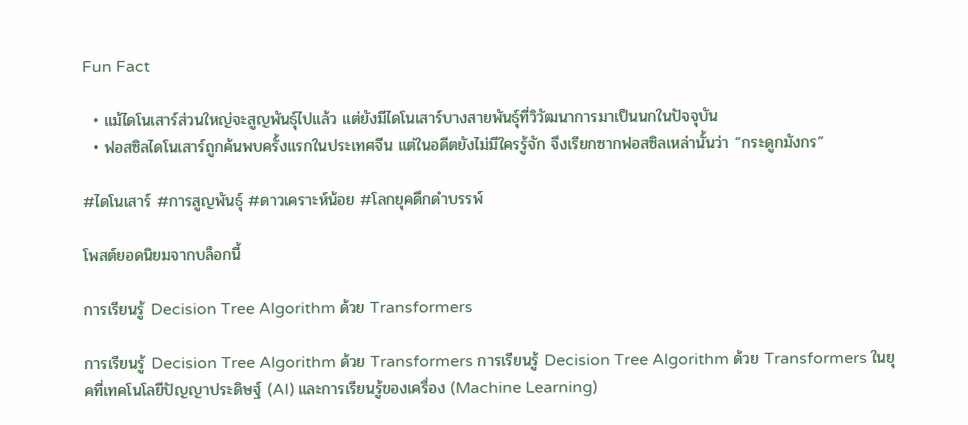Fun Fact

  • แม้ไดโนเสาร์ส่วนใหญ่จะสูญพันธุ์ไปแล้ว แต่ยังมีไดโนเสาร์บางสายพันธุ์ที่วิวัฒนาการมาเป็นนกในปัจจุบัน
  • ฟอสซิลไดโนเสาร์ถูกค้นพบครั้งแรกในประเทศจีน แต่ในอดีตยังไม่มีใครรู้จัก จึงเรียกซากฟอสซิลเหล่านั้นว่า “กระดูกมังกร”

#ไดโนเสาร์ #การสูญพันธุ์ #ดาวเคราะห์น้อย #โลกยุคดึกดำบรรพ์

โพสต์ยอดนิยมจากบล็อกนี้

การเรียนรู้ Decision Tree Algorithm ด้วย Transformers

การเรียนรู้ Decision Tree Algorithm ด้วย Transformers การเรียนรู้ Decision Tree Algorithm ด้วย Transformers ในยุคที่เทคโนโลยีปัญญาประดิษฐ์ (AI) และการเรียนรู้ของเครื่อง (Machine Learning)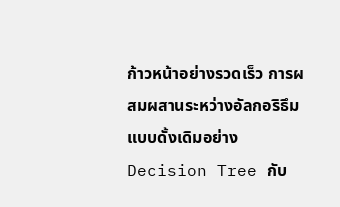ก้าวหน้าอย่างรวดเร็ว การผสมผสานระหว่างอัลกอริธึมแบบดั้งเดิมอย่าง Decision Tree กับ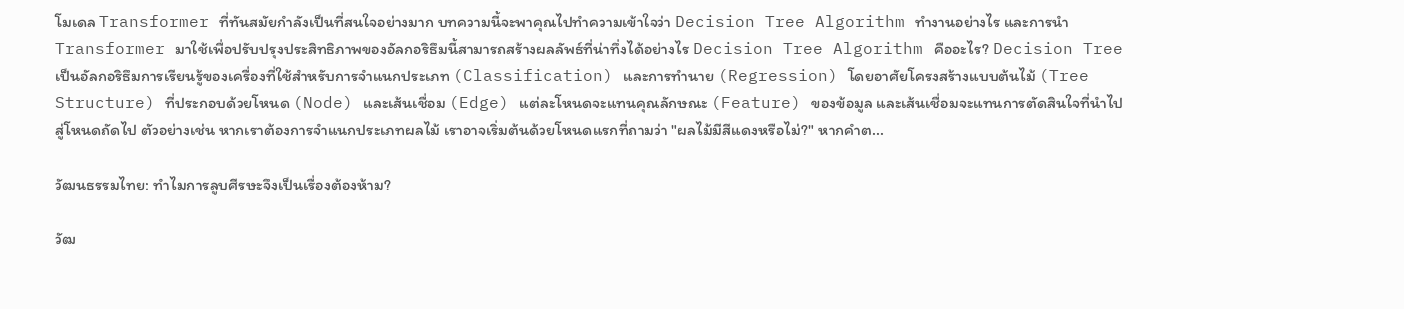โมเดล Transformer ที่ทันสมัยกำลังเป็นที่สนใจอย่างมาก บทความนี้จะพาคุณไปทำความเข้าใจว่า Decision Tree Algorithm ทำงานอย่างไร และการนำ Transformer มาใช้เพื่อปรับปรุงประสิทธิภาพของอัลกอริธึมนี้สามารถสร้างผลลัพธ์ที่น่าทึ่งได้อย่างไร Decision Tree Algorithm คืออะไร? Decision Tree เป็นอัลกอริธึมการเรียนรู้ของเครื่องที่ใช้สำหรับการจำแนกประเภท (Classification) และการทำนาย (Regression) โดยอาศัยโครงสร้างแบบต้นไม้ (Tree Structure) ที่ประกอบด้วยโหนด (Node) และเส้นเชื่อม (Edge) แต่ละโหนดจะแทนคุณลักษณะ (Feature) ของข้อมูล และเส้นเชื่อมจะแทนการตัดสินใจที่นำไปสู่โหนดถัดไป ตัวอย่างเช่น หากเราต้องการจำแนกประเภทผลไม้ เราอาจเริ่มต้นด้วยโหนดแรกที่ถามว่า "ผลไม้มีสีแดงหรือไม่?" หากคำต...

วัฒนธรรมไทย: ทำไมการลูบศีรษะจึงเป็นเรื่องต้องห้าม?

วัฒ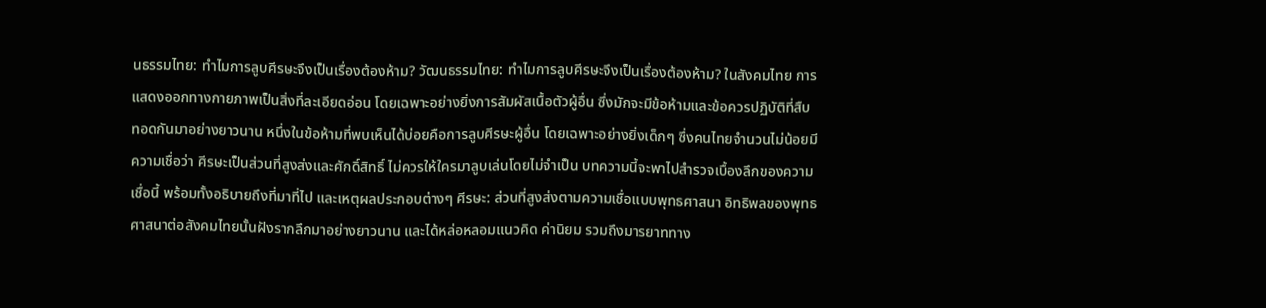นธรรมไทย: ทำไมการลูบศีรษะจึงเป็นเรื่องต้องห้าม? วัฒนธรรมไทย: ทำไมการลูบศีรษะจึงเป็นเรื่องต้องห้าม? ในสังคมไทย การแสดงออกทางกายภาพเป็นสิ่งที่ละเอียดอ่อน โดยเฉพาะอย่างยิ่งการสัมผัสเนื้อตัวผู้อื่น ซึ่งมักจะมีข้อห้ามและข้อควรปฏิบัติที่สืบทอดกันมาอย่างยาวนาน หนึ่งในข้อห้ามที่พบเห็นได้บ่อยคือการลูบศีรษะผู้อื่น โดยเฉพาะอย่างยิ่งเด็กๆ ซึ่งคนไทยจำนวนไม่น้อยมีความเชื่อว่า ศีรษะเป็นส่วนที่สูงส่งและศักดิ์สิทธิ์ ไม่ควรให้ใครมาลูบเล่นโดยไม่จำเป็น บทความนี้จะพาไปสำรวจเบื้องลึกของความเชื่อนี้ พร้อมทั้งอธิบายถึงที่มาที่ไป และเหตุผลประกอบต่างๆ ศีรษะ: ส่วนที่สูงส่งตามความเชื่อแบบพุทธศาสนา อิทธิพลของพุทธศาสนาต่อสังคมไทยนั้นฝังรากลึกมาอย่างยาวนาน และได้หล่อหลอมแนวคิด ค่านิยม รวมถึงมารยาททาง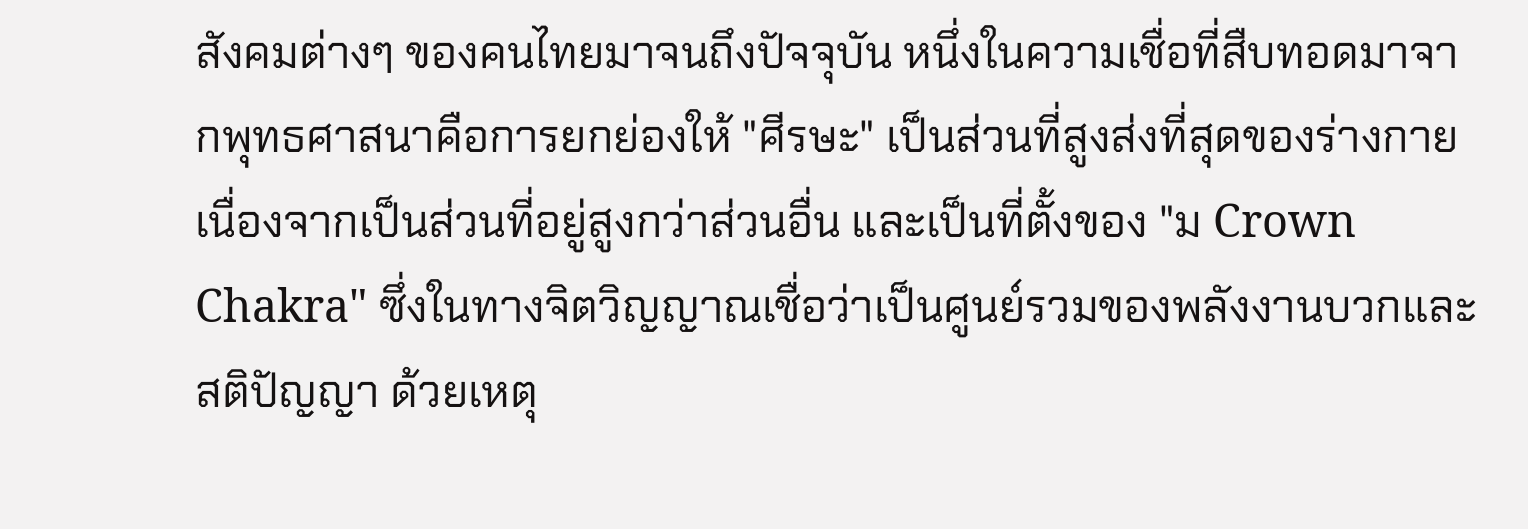สังคมต่างๆ ของคนไทยมาจนถึงปัจจุบัน หนึ่งในความเชื่อที่สืบทอดมาจากพุทธศาสนาคือการยกย่องให้ "ศีรษะ" เป็นส่วนที่สูงส่งที่สุดของร่างกาย เนื่องจากเป็นส่วนที่อยู่สูงกว่าส่วนอื่น และเป็นที่ตั้งของ "ม Crown Chakra" ซึ่งในทางจิตวิญญาณเชื่อว่าเป็นศูนย์รวมของพลังงานบวกและสติปัญญา ด้วยเหตุ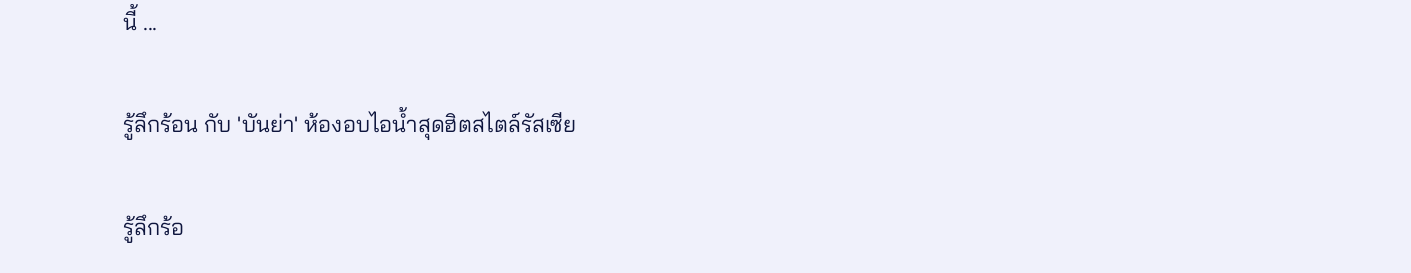นี้ ...

รู้ลึกร้อน กับ 'บันย่า' ห้องอบไอน้ำสุดฮิตสไตล์รัสเซีย

รู้ลึกร้อ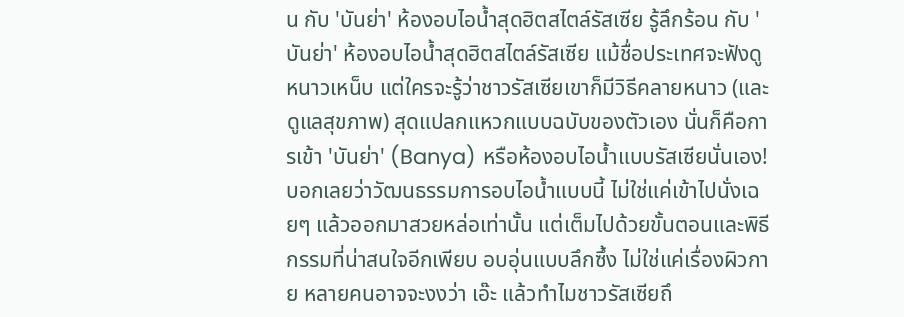น กับ 'บันย่า' ห้องอบไอน้ำสุดฮิตสไตล์รัสเซีย รู้ลึกร้อน กับ 'บันย่า' ห้องอบไอน้ำสุดฮิตสไตล์รัสเซีย แม้ชื่อประเทศจะฟังดูหนาวเหน็บ แต่ใครจะรู้ว่าชาวรัสเซียเขาก็มีวิธีคลายหนาว (และดูแลสุขภาพ) สุดแปลกแหวกแบบฉบับของตัวเอง นั่นก็คือการเข้า 'บันย่า' (Banya) หรือห้องอบไอน้ำแบบรัสเซียนั่นเอง! บอกเลยว่าวัฒนธรรมการอบไอน้ำแบบนี้ ไม่ใช่แค่เข้าไปนั่งเฉยๆ แล้วออกมาสวยหล่อเท่านั้น แต่เต็มไปด้วยขั้นตอนและพิธีกรรมที่น่าสนใจอีกเพียบ อบอุ่นแบบลึกซึ้ง ไม่ใช่แค่เรื่องผิวกาย หลายคนอาจจะงงว่า เอ๊ะ แล้วทำไมชาวรัสเซียถึ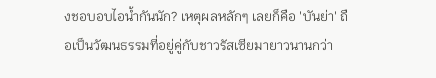งชอบอบไอน้ำกันนัก? เหตุผลหลักๆ เลยก็คือ 'บันย่า' ถือเป็นวัฒนธรรมที่อยู่คู่กับชาวรัสเซียมายาวนานกว่า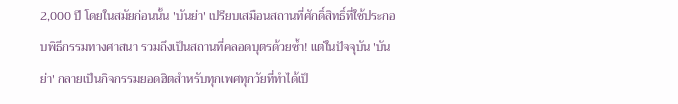2,000 ปี โดยในสมัยก่อนนั้น 'บันย่า' เปรียบเสมือนสถานที่ศักดิ์สิทธิ์ที่ใช้ประกอบพิธีกรรมทางศาสนา รวมถึงเป็นสถานที่คลอดบุตรด้วยซ้ำ! แต่ในปัจจุบัน 'บันย่า' กลายเป็นกิจกรรมยอดฮิตสำหรับทุกเพศทุกวัยที่ทำได้เป็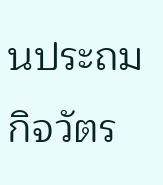นประถมกิจวัตร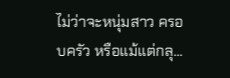ไม่ว่าจะหนุ่มสาว ครอบครัว หรือแม้แต่กลุ...